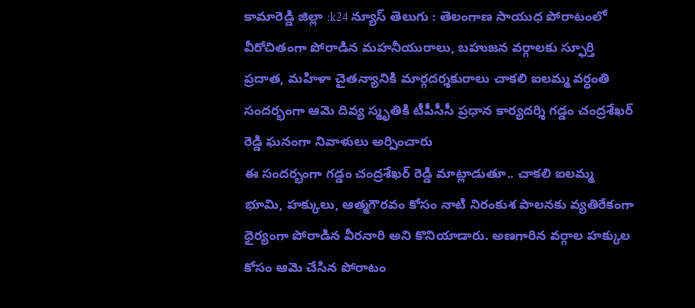కామారెడ్డి జిల్లా :k24 న్యూస్ తెలుగు : తెలంగాణ సాయుధ పోరాటంలో వీరోచితంగా పోరాడిన మహనీయురాలు, బహుజన వర్గాలకు స్ఫూర్తి ప్రదాత, మహిళా చైతన్యానికి మార్గదర్శకురాలు చాకలి ఐలమ్మ వర్ధంతి సందర్భంగా ఆమె దివ్య స్మృతికి టీపీసీసీ ప్రధాన కార్యదర్శి గడ్డం చంద్రశేఖర్ రెడ్డి ఘనంగా నివాళులు అర్పించారు
ఈ సందర్భంగా గడ్డం చంద్రశేఖర్ రెడ్డి మాట్లాడుతూ.. చాకలి ఐలమ్మ భూమి, హక్కులు, ఆత్మగౌరవం కోసం నాటి నిరంకుశ పాలనకు వ్యతిరేకంగా ధైర్యంగా పోరాడిన వీరనారి అని కొనియాడారు. అణగారిన వర్గాల హక్కుల కోసం ఆమె చేసిన పోరాటం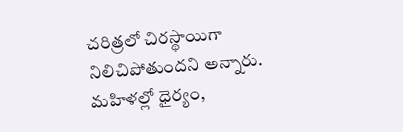చరిత్రలో చిరస్థాయిగా నిలిచిపోతుందని అన్నారు.
మహిళల్లో ధైర్యం,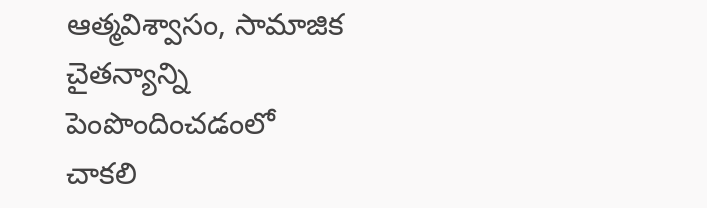ఆత్మవిశ్వాసం, సామాజిక చైతన్యాన్ని పెంపొందించడంలో చాకలి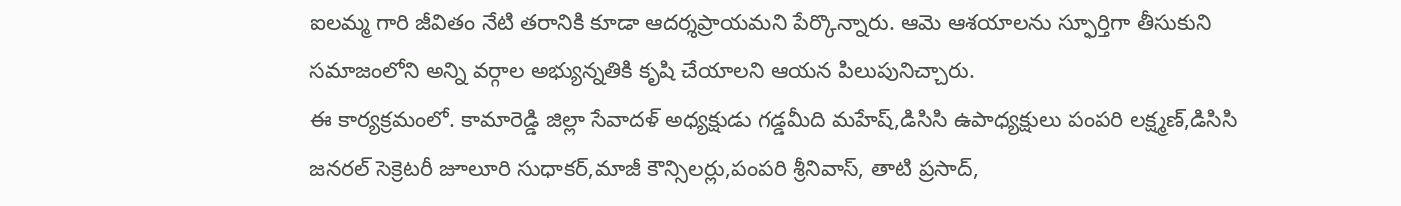ఐలమ్మ గారి జీవితం నేటి తరానికి కూడా ఆదర్శప్రాయమని పేర్కొన్నారు. ఆమె ఆశయాలను స్ఫూర్తిగా తీసుకుని సమాజంలోని అన్ని వర్గాల అభ్యున్నతికి కృషి చేయాలని ఆయన పిలుపునిచ్చారు.
ఈ కార్యక్రమంలో. కామారెడ్డి జిల్లా సేవాదళ్ అధ్యక్షుడు గడ్డమీది మహేష్,డిసిసి ఉపాధ్యక్షులు పంపరి లక్ష్మణ్,డిసిసి జనరల్ సెక్రెటరీ జూలూరి సుధాకర్,మాజీ కౌన్సిలర్లు,పంపరి శ్రీనివాస్, తాటి ప్రసాద్,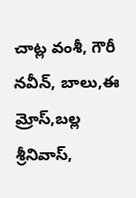చాట్ల వంశీ, గౌరీ నవీన్, బాలు,ఈ మ్రోస్,బల్ల శ్రీనివాస్,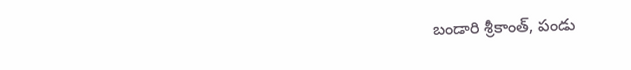బండారి శ్రీకాంత్, పండు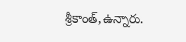శ్రీకాంత్,ఉన్నారు.